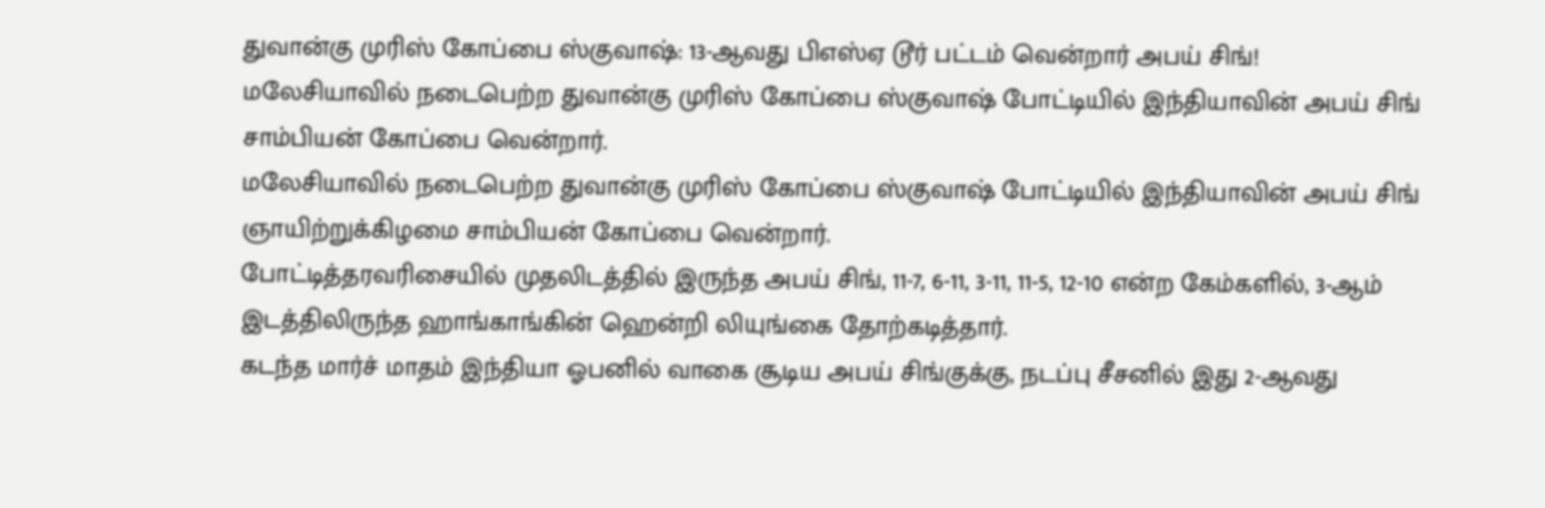துவான்கு முரிஸ் கோப்பை ஸ்குவாஷ்: 13-ஆவது பிஎஸ்ஏ டூர் பட்டம் வென்றார் அபய் சிங்!
மலேசியாவில் நடைபெற்ற துவான்கு முரிஸ் கோப்பை ஸ்குவாஷ் போட்டியில் இந்தியாவின் அபய் சிங் சாம்பியன் கோப்பை வென்றார்.
மலேசியாவில் நடைபெற்ற துவான்கு முரிஸ் கோப்பை ஸ்குவாஷ் போட்டியில் இந்தியாவின் அபய் சிங் ஞாயிற்றுக்கிழமை சாம்பியன் கோப்பை வென்றார்.
போட்டித்தரவரிசையில் முதலிடத்தில் இருந்த அபய் சிங், 11-7, 6-11, 3-11, 11-5, 12-10 என்ற கேம்களில், 3-ஆம் இடத்திலிருந்த ஹாங்காங்கின் ஹென்றி லியுங்கை தோற்கடித்தார்.
கடந்த மார்ச் மாதம் இந்தியா ஓபனில் வாகை சூடிய அபய் சிங்குக்கு, நடப்பு சீசனில் இது 2-ஆவது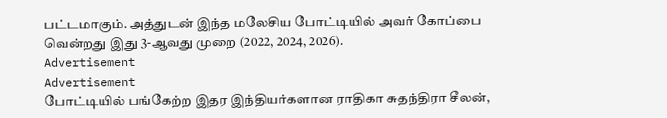பட்டமாகும். அத்துடன் இந்த மலேசிய போட்டியில் அவர் கோப்பை வென்றது இது 3-ஆவது முறை (2022, 2024, 2026).
Advertisement
Advertisement
போட்டியில் பங்கேற்ற இதர இந்தியர்களான ராதிகா சுதந்திரா சீலன்,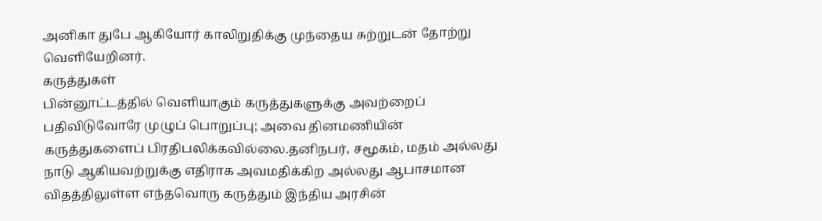அனிகா துபே ஆகியோர் காலிறுதிக்கு முந்தைய சுற்றுடன் தோற்று வெளியேறினர்.
கருத்துகள்
பின்னூட்டத்தில் வெளியாகும் கருத்துகளுக்கு அவற்றைப் பதிவிடுவோரே முழுப் பொறுப்பு; அவை தினமணியின் கருத்துகளைப் பிரதிபலிக்கவில்லை.தனிநபர், சமூகம், மதம் அல்லது நாடு ஆகியவற்றுக்கு எதிராக அவமதிக்கிற அல்லது ஆபாசமான விதத்திலுள்ள எந்தவொரு கருத்தும் இந்திய அரசின்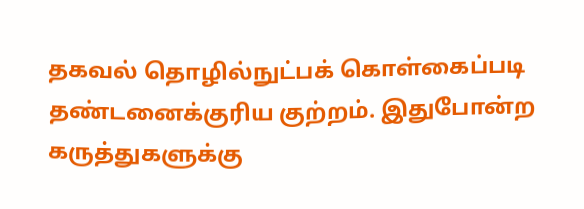தகவல் தொழில்நுட்பக் கொள்கைப்படி தண்டனைக்குரிய குற்றம். இதுபோன்ற கருத்துகளுக்கு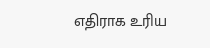எதிராக உரிய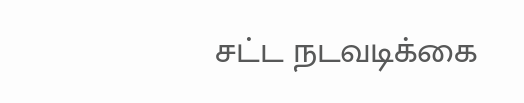சட்ட நடவடிக்கை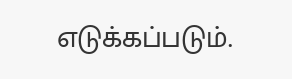எடுக்கப்படும்.